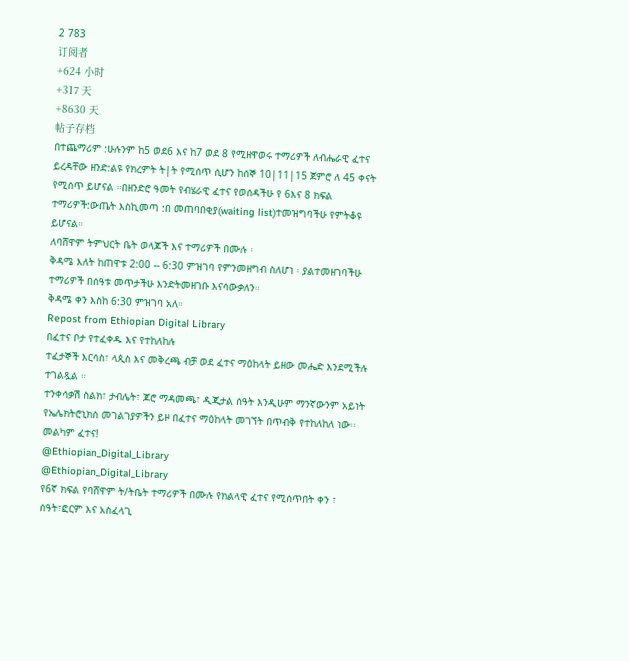2 783
订阅者
+624 小时
+317 天
+8630 天
帖子存档
በተጨማሪም :ሁሉንም ከ5 ወደ6 እና ከ7 ወደ 8 የሚዘዋወሩ ተማሪዎች ለብሔራዊ ፈተና ይረዳቸው ዘንድ:ልዩ የክረምት ት|ት የሚሰጥ ሲሆን ከሰኞ 10|11|15 ጀምሮ ለ 45 ቀናት የሚሰጥ ይሆናል ።በዘንድሮ ዓመት የብሄራዊ ፈተና የወሰዳችሁ የ 6እና 8 ክፍል ተማሪዎች:ውጤት እስኪመጣ :በ መጠባበቂያ(waiting list)ተመዝግባችሁ የምትቆዩ ይሆናል።
ለባሸዋም ትምህርት ቤት ወላጆች እና ተማሪዎች በሙሉ ፡
ቅዳሜ እለት ከጠዋቱ 2:00 -- 6:30 ምዝገባ የምንመዘግብ ስለሆነ ፡ ያልተመዘገባችሁ ተማሪዎች በሰዓቱ መጥታችሁ እንድትመዘገቡ እናሳውቃለን።
ቅዳሜ ቀን እስከ 6:30 ምዝገባ አለ።
Repost from Ethiopian Digital Library
በፈተና ቦታ የተፈቀዱ እና የተከለከሉ
ተፈታኞች እርሳስ፣ ላጲስ እና መቅረጫ ብቻ ወደ ፈተና ማዕከላት ይዘው መሔድ እንደሚችሉ ተገልጿል ።
ተንቀሳቃሽ ስልክ፣ ታብሌት፣ ጆሮ ማዳመጫ፣ ዲጂታል ሰዓት እንዲሁም ማንኛውንም አይነት የኤሌክትሮኒክስ መገልገያዎችን ይዞ በፈተና ማዕከላት መገኘት በጥብቅ የተከለከለ ነው፡፡
መልካም ፈተና!
@Ethiopian_Digital_Library
@Ethiopian_Digital_Library
የ6ኛ ክፍል የባሸዋም ት/ትቤት ተማሪዎች በሙሉ የክልላዊ ፈተና የሚሰጥበት ቀን ፣ ሰዓት፣ፎርም እና አስፈላጊ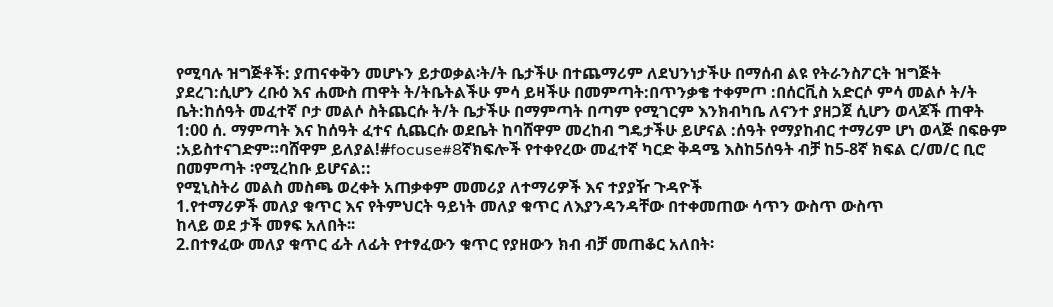የሚባሉ ዝግጅቶች: ያጠናቀቅን መሆኑን ይታወቃል፡ት/ት ቤታችሁ በተጨማሪም ለደህንነታችሁ በማሰብ ልዩ የትራንስፖርት ዝግጅት ያደረገ:ሲሆን ረቡዕ እና ሐሙስ ጠዋት ት/ትቤትልችሁ ምሳ ይዛችሁ በመምጣት:በጥንቃቄ ተቀምጦ :በሰርቪስ አድርሶ ምሳ መልሶ ት/ት ቤት:ከሰዓት መፈተኛ ቦታ መልሶ ስትጨርሱ ት/ት ቤታችሁ በማምጣት በጣም የሚገርም እንክብካቤ ለናንተ ያዘጋጀ ሲሆን ወላጆች ጠዋት 1:00 ሰ. ማምጣት እና ከሰዓት ፈተና ሲጨርሱ ወደቤት ከባሸዋም መረከብ ግዴታችሁ ይሆናል :ሰዓት የማያከብር ተማሪም ሆነ ወላጅ በፍፁም :አይስተናገድም።ባሸዋም ይለያል!#focuse#8ኛክፍሎች የተቀየረው መፈተኛ ካርድ ቅዳሜ እስከ5ሰዓት ብቻ ከ5-8ኛ ክፍል ር/መ/ር ቢሮ በመምጣት ፡የሚረከቡ ይሆናል::
የሚኒስትሪ መልስ መስጫ ወረቀት አጠቃቀም መመሪያ ለተማሪዎች እና ተያያዥ ጉዳዮች
1.የተማሪዎች መለያ ቁጥር እና የትምህርት ዓይነት መለያ ቁጥር ለእያንዳንዳቸው በተቀመጠው ሳጥን ውስጥ ውስጥ
ከላይ ወደ ታች መፃፍ አለበት፡፡
2.በተፃፈው መለያ ቁጥር ፊት ለፊት የተፃፈውን ቁጥር የያዘውን ክብ ብቻ መጠቆር አለበት፡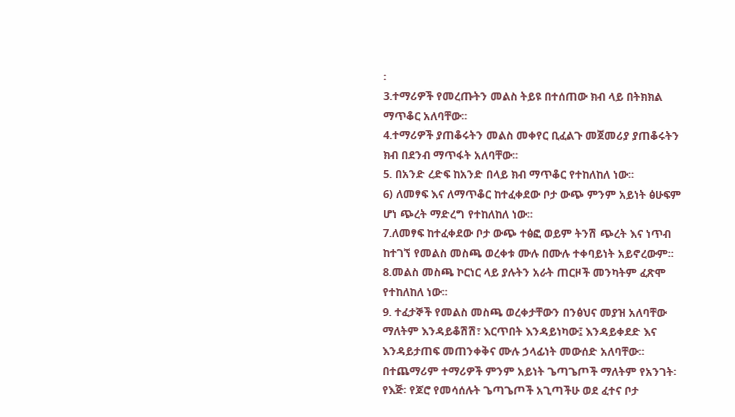፡
3.ተማሪዎች የመረጡትን መልስ ትይዩ በተሰጠው ክብ ላይ በትክክል ማጥቆር አለባቸው፡፡
4.ተማሪዎች ያጠቆሩትን መልስ መቀየር ቢፈልጉ መጀመሪያ ያጠቆሩትን ክብ በደንብ ማጥፋት አለባቸው፡፡
5. በአንድ ረድፍ ከአንድ በላይ ክብ ማጥቆር የተከለከለ ነው፡፡
6) ለመፃፍ እና ለማጥቆር ከተፈቀደው ቦታ ውጭ ምንም አይነት ፅሁፍም ሆነ ጭረት ማድረግ የተከለከለ ነው፡፡
7.ለመፃፍ ከተፈቀደው ቦታ ውጭ ተፅፎ ወይም ትንሽ ጭረት እና ነጥብ ከተገኘ የመልስ መስጫ ወረቀቱ ሙሉ በሙሉ ተቀባይነት አይኖረውም፡፡
8.መልስ መስጫ ኮርነር ላይ ያሉትን አራት ጠርዞች መንካትም ፈጽሞ የተከለከለ ነው፡፡
9. ተፈታኞች የመልስ መስጫ ወረቀታቸውን በንፅህና መያዝ አለባቸው ማለትም እንዳይቆሽሽ፣ እርጥበት እንዳይነካው፤ እንዳይቀደድ እና እንዳይታጠፍ መጠንቀቅና ሙሉ ኃላፊነት መውሰድ አለባቸው፡፡
በተጨማሪም ተማሪዎች ምንም አይነት ጌጣጌጦች ማለትም የአንገት፡ የእጅ፡ የጆሮ የመሳሰሉት ጌጣጌጦች አጊጣችሁ ወደ ፈተና ቦታ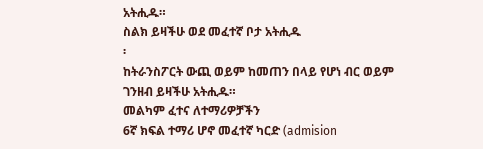አትሒዱ።
ስልክ ይዛችሁ ወደ መፈተኛ ቦታ አትሒዱ
፡
ከትራንስፖርት ውጪ ወይም ከመጠን በላይ የሆነ ብር ወይም ገንዘብ ይዛችሁ አትሒዱ።
መልካም ፈተና ለተማሪዎቻችን
6ኛ ክፍል ተማሪ ሆኖ መፈተኛ ካርድ (admision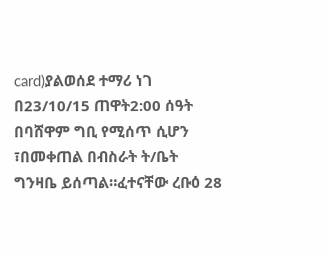card)ያልወሰደ ተማሪ ነገ በ23/10/15 ጠዋት2:00 ሰዓት በባሸዋም ግቢ የሚሰጥ ሲሆን ፣በመቀጠል በብስራት ት/ቤት ግንዛቤ ይሰጣል።ፈተናቸው ረቡዕ 28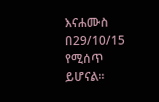እናሐሙስ በ29/10/15 የሚሰጥ ይሆናል።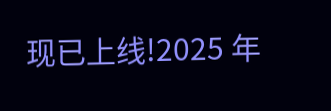现已上线!2025 年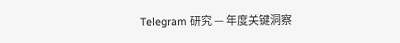Telegram 研究 — 年度关键洞察